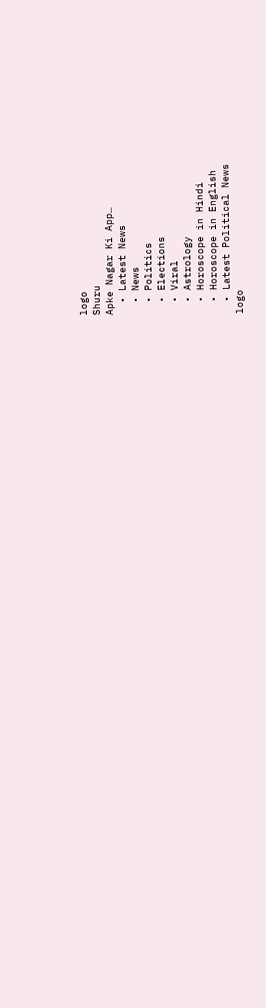logo
Shuru
Apke Nagar Ki App…
  • Latest News
  • News
  • Politics
  • Elections
  • Viral
  • Astrology
  • Horoscope in Hindi
  • Horoscope in English
  • Latest Political News
logo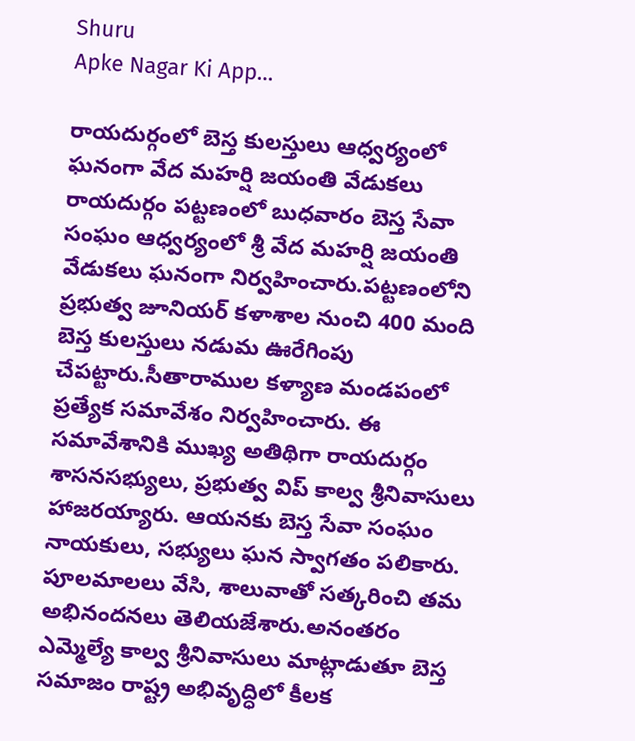Shuru
Apke Nagar Ki App…

రాయదుర్గంలో బెస్త కులస్తులు ఆధ్వర్యంలో ఘనంగా వేద మహర్షి జయంతి వేడుకలు రాయదుర్గం పట్టణంలో బుధవారం బెస్త సేవా సంఘం ఆధ్వర్యంలో శ్రీ వేద మహర్షి జయంతి వేడుకలు ఘనంగా నిర్వహించారు.పట్టణంలోని ప్రభుత్వ జూనియర్ కళాశాల నుంచి 400 మంది బెస్త కులస్తులు నడుమ ఊరేగింపు చేపట్టారు.సీతారాముల కళ్యాణ మండపంలో ప్రత్యేక సమావేశం నిర్వహించారు. ఈ సమావేశానికి ముఖ్య అతిథిగా రాయదుర్గం శాసనసభ్యులు, ప్రభుత్వ విప్ కాల్వ శ్రీనివాసులు హాజరయ్యారు. ఆయనకు బెస్త సేవా సంఘం నాయకులు, సభ్యులు ఘన స్వాగతం పలికారు. పూలమాలలు వేసి, శాలువాతో సత్కరించి తమ అభినందనలు తెలియజేశారు.అనంతరం ఎమ్మెల్యే కాల్వ శ్రీనివాసులు మాట్లాడుతూ బెస్త సమాజం రాష్ట్ర అభివృద్ధిలో కీలక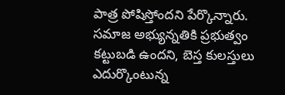పాత్ర పోషిస్తోందని పేర్కొన్నారు. సమాజ అభ్యున్నతికి ప్రభుత్వం కట్టుబడి ఉందని, బెస్త కులస్తులు ఎదుర్కొంటున్న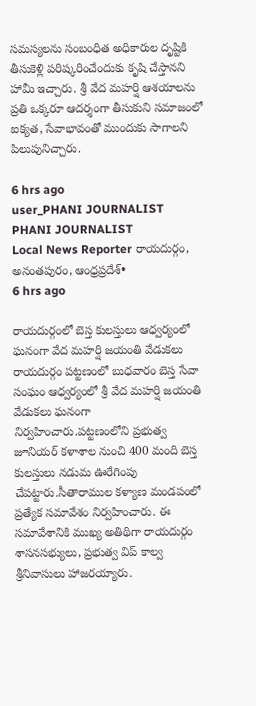సమస్యలను సంబంధిత అధికారుల దృష్టికి తీసుకెళ్లి పరిష్కరించేందుకు కృషి చేస్తానని హామీ ఇచ్చారు. శ్రీ వేద మహర్షి ఆశయాలను ప్రతి ఒక్కరూ ఆదర్శంగా తీసుకుని సమాజంలో ఐక్యత, సేవాభావంతో ముందుకు సాగాలని పిలుపునిచ్చారు.

6 hrs ago
user_PHANI JOURNALIST
PHANI JOURNALIST
Local News Reporter రాయదుర్గం, అనంతపురం, ఆంధ్రప్రదేశ్•
6 hrs ago

రాయదుర్గంలో బెస్త కులస్తులు ఆధ్వర్యంలో ఘనంగా వేద మహర్షి జయంతి వేడుకలు రాయదుర్గం పట్టణంలో బుధవారం బెస్త సేవా సంఘం ఆధ్వర్యంలో శ్రీ వేద మహర్షి జయంతి వేడుకలు ఘనంగా నిర్వహించారు.పట్టణంలోని ప్రభుత్వ జూనియర్ కళాశాల నుంచి 400 మంది బెస్త కులస్తులు నడుమ ఊరేగింపు చేపట్టారు.సీతారాముల కళ్యాణ మండపంలో ప్రత్యేక సమావేశం నిర్వహించారు. ఈ సమావేశానికి ముఖ్య అతిథిగా రాయదుర్గం శాసనసభ్యులు, ప్రభుత్వ విప్ కాల్వ శ్రీనివాసులు హాజరయ్యారు.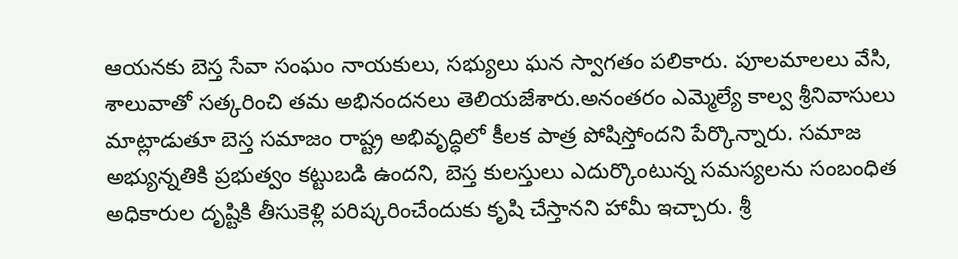ఆయనకు బెస్త సేవా సంఘం నాయకులు, సభ్యులు ఘన స్వాగతం పలికారు. పూలమాలలు వేసి, శాలువాతో సత్కరించి తమ అభినందనలు తెలియజేశారు.అనంతరం ఎమ్మెల్యే కాల్వ శ్రీనివాసులు మాట్లాడుతూ బెస్త సమాజం రాష్ట్ర అభివృద్ధిలో కీలక పాత్ర పోషిస్తోందని పేర్కొన్నారు. సమాజ అభ్యున్నతికి ప్రభుత్వం కట్టుబడి ఉందని, బెస్త కులస్తులు ఎదుర్కొంటున్న సమస్యలను సంబంధిత అధికారుల దృష్టికి తీసుకెళ్లి పరిష్కరించేందుకు కృషి చేస్తానని హామీ ఇచ్చారు. శ్రీ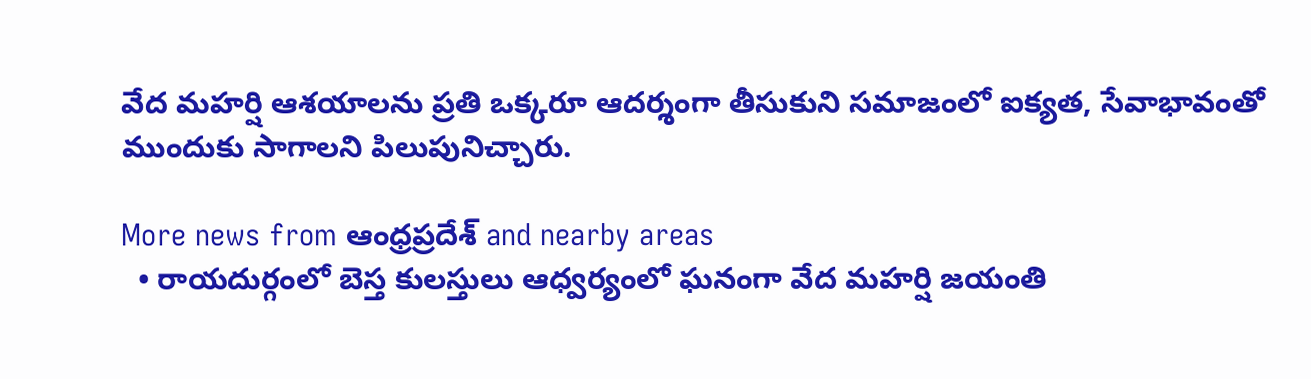వేద మహర్షి ఆశయాలను ప్రతి ఒక్కరూ ఆదర్శంగా తీసుకుని సమాజంలో ఐక్యత, సేవాభావంతో ముందుకు సాగాలని పిలుపునిచ్చారు.

More news from ఆంధ్రప్రదేశ్ and nearby areas
  • రాయదుర్గంలో బెస్త కులస్తులు ఆధ్వర్యంలో ఘనంగా వేద మహర్షి జయంతి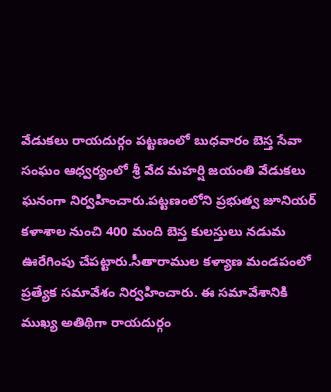వేడుకలు రాయదుర్గం పట్టణంలో బుధవారం బెస్త సేవా సంఘం ఆధ్వర్యంలో శ్రీ వేద మహర్షి జయంతి వేడుకలు ఘనంగా నిర్వహించారు.పట్టణంలోని ప్రభుత్వ జూనియర్ కళాశాల నుంచి 400 మంది బెస్త కులస్తులు నడుమ ఊరేగింపు చేపట్టారు.సీతారాముల కళ్యాణ మండపంలో ప్రత్యేక సమావేశం నిర్వహించారు. ఈ సమావేశానికి ముఖ్య అతిథిగా రాయదుర్గం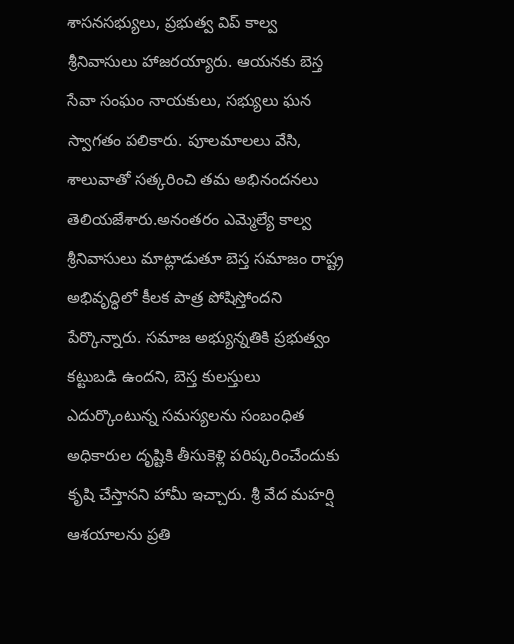శాసనసభ్యులు, ప్రభుత్వ విప్ కాల్వ శ్రీనివాసులు హాజరయ్యారు. ఆయనకు బెస్త సేవా సంఘం నాయకులు, సభ్యులు ఘన స్వాగతం పలికారు. పూలమాలలు వేసి, శాలువాతో సత్కరించి తమ అభినందనలు తెలియజేశారు.అనంతరం ఎమ్మెల్యే కాల్వ శ్రీనివాసులు మాట్లాడుతూ బెస్త సమాజం రాష్ట్ర అభివృద్ధిలో కీలక పాత్ర పోషిస్తోందని పేర్కొన్నారు. సమాజ అభ్యున్నతికి ప్రభుత్వం కట్టుబడి ఉందని, బెస్త కులస్తులు ఎదుర్కొంటున్న సమస్యలను సంబంధిత అధికారుల దృష్టికి తీసుకెళ్లి పరిష్కరించేందుకు కృషి చేస్తానని హామీ ఇచ్చారు. శ్రీ వేద మహర్షి ఆశయాలను ప్రతి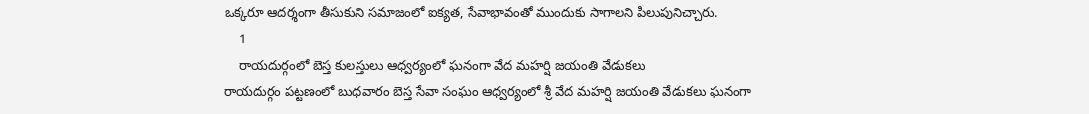ఒక్కరూ ఆదర్శంగా తీసుకుని సమాజంలో ఐక్యత, సేవాభావంతో ముందుకు సాగాలని పిలుపునిచ్చారు.
    1
    రాయదుర్గంలో బెస్త కులస్తులు ఆధ్వర్యంలో ఘనంగా వేద మహర్షి జయంతి వేడుకలు
రాయదుర్గం పట్టణంలో బుధవారం బెస్త సేవా సంఘం ఆధ్వర్యంలో శ్రీ వేద మహర్షి జయంతి వేడుకలు ఘనంగా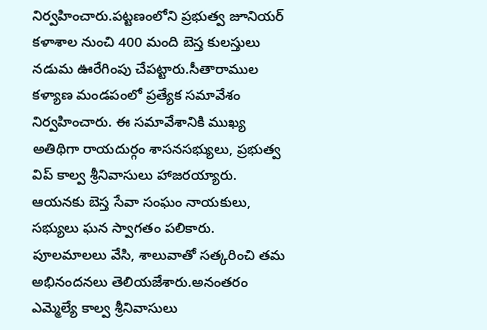నిర్వహించారు.పట్టణంలోని ప్రభుత్వ జూనియర్ కళాశాల నుంచి 400 మంది బెస్త కులస్తులు నడుమ ఊరేగింపు చేపట్టారు.సీతారాముల కళ్యాణ మండపంలో ప్రత్యేక సమావేశం నిర్వహించారు. ఈ సమావేశానికి ముఖ్య అతిథిగా రాయదుర్గం శాసనసభ్యులు, ప్రభుత్వ విప్ కాల్వ శ్రీనివాసులు హాజరయ్యారు. ఆయనకు బెస్త సేవా సంఘం నాయకులు, సభ్యులు ఘన స్వాగతం పలికారు. పూలమాలలు వేసి, శాలువాతో సత్కరించి తమ అభినందనలు తెలియజేశారు.అనంతరం ఎమ్మెల్యే కాల్వ శ్రీనివాసులు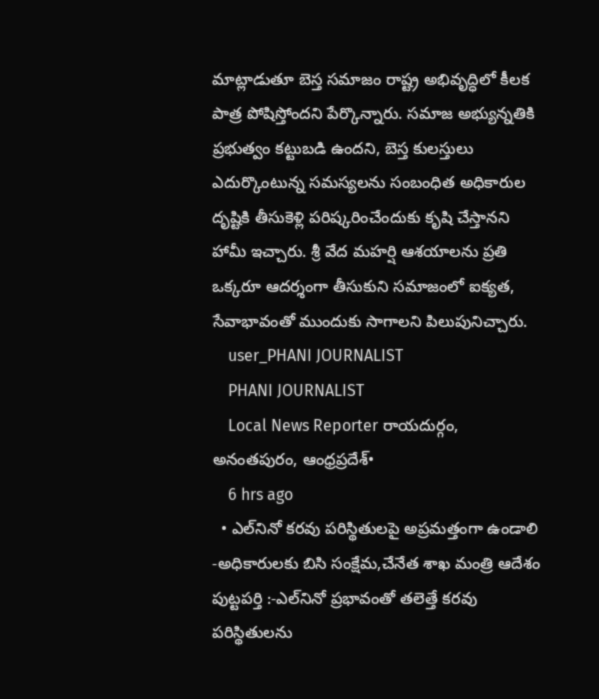మాట్లాడుతూ బెస్త సమాజం రాష్ట్ర అభివృద్ధిలో కీలక పాత్ర పోషిస్తోందని పేర్కొన్నారు. సమాజ అభ్యున్నతికి ప్రభుత్వం కట్టుబడి ఉందని, బెస్త కులస్తులు ఎదుర్కొంటున్న సమస్యలను సంబంధిత అధికారుల దృష్టికి తీసుకెళ్లి పరిష్కరించేందుకు కృషి చేస్తానని హామీ ఇచ్చారు. శ్రీ వేద మహర్షి ఆశయాలను ప్రతి ఒక్కరూ ఆదర్శంగా తీసుకుని సమాజంలో ఐక్యత, సేవాభావంతో ముందుకు సాగాలని పిలుపునిచ్చారు.
    user_PHANI JOURNALIST
    PHANI JOURNALIST
    Local News Reporter రాయదుర్గం, అనంతపురం, ఆంధ్రప్రదేశ్•
    6 hrs ago
  • ఎల్‌నినో కరవు పరిస్థితులపై అప్రమత్తంగా ఉండాలి -అధికారులకు బిసి సంక్షేమ,చేనేత శాఖ మంత్రి ఆదేశం పుట్టపర్తి :-ఎల్‌నినో ప్రభావంతో తలెత్తే కరవు పరిస్థితులను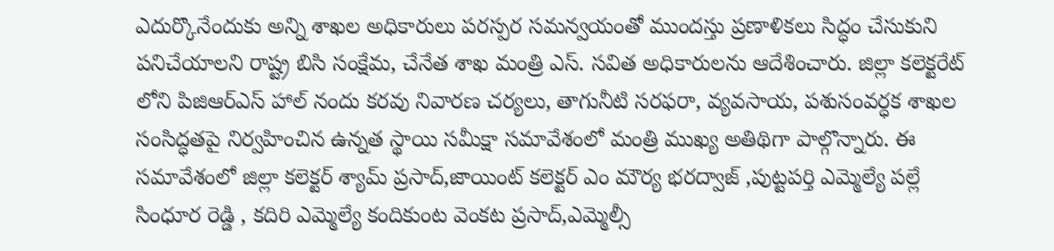ఎదుర్కొనేందుకు అన్ని శాఖల అధికారులు పరస్పర సమన్వయంతో ముందస్తు ప్రణాళికలు సిద్ధం చేసుకుని పనిచేయాలని రాష్ట్ర బిసి సంక్షేమ, చేనేత శాఖ మంత్రి ఎస్. సవిత అధికారులను ఆదేశించారు. జిల్లా కలెక్టరేట్ లోని పిజిఆర్ఎస్ హాల్ నందు కరవు నివారణ చర్యలు, తాగునీటి సరఫరా, వ్యవసాయ, పశుసంవర్ధక శాఖల సంసిద్ధతపై నిర్వహించిన ఉన్నత స్థాయి సమీక్షా సమావేశంలో మంత్రి ముఖ్య అతిథిగా పాల్గొన్నారు. ఈ సమావేశంలో జిల్లా కలెక్టర్ శ్యామ్ ప్రసాద్,జాయింట్ కలెక్టర్ ఎం మౌర్య భరద్వాజ్ ,పుట్టపర్తి ఎమ్మెల్యే పల్లే సింధూర రెడ్డి , కదిరి ఎమ్మెల్యే కందికుంట వెంకట ప్రసాద్,ఎమ్మెల్సీ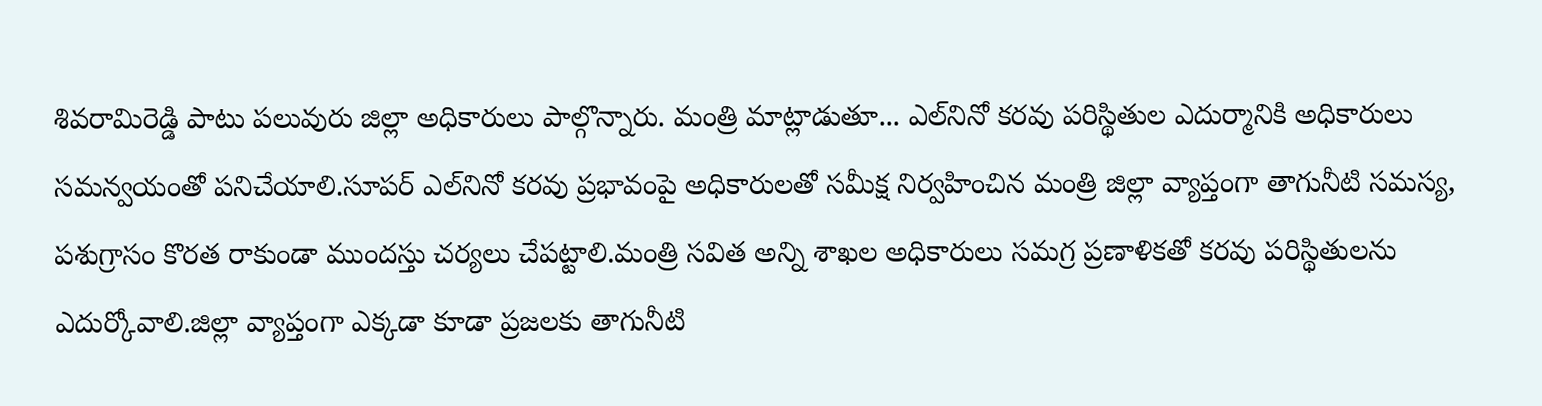శివరామిరెడ్డి పాటు పలువురు జిల్లా అధికారులు పాల్గొన్నారు. మంత్రి మాట్లాడుతూ... ఎల్‌నినో కరవు పరిస్థితుల ఎదుర్మానికి అధికారులు సమన్వయంతో పనిచేయాలి.సూపర్ ఎల్‌నినో కరవు ప్రభావంపై అధికారులతో సమీక్ష నిర్వహించిన మంత్రి జిల్లా వ్యాప్తంగా తాగునీటి సమస్య, పశుగ్రాసం కొరత రాకుండా ముందస్తు చర్యలు చేపట్టాలి.మంత్రి సవిత అన్ని శాఖల అధికారులు సమగ్ర ప్రణాళికతో కరవు పరిస్థితులను ఎదుర్కోవాలి.జిల్లా వ్యాప్తంగా ఎక్కడా కూడా ప్రజలకు తాగునీటి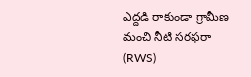ఎద్దడి రాకుండా గ్రామీణ మంచి నీటి సరఫరా (RWS)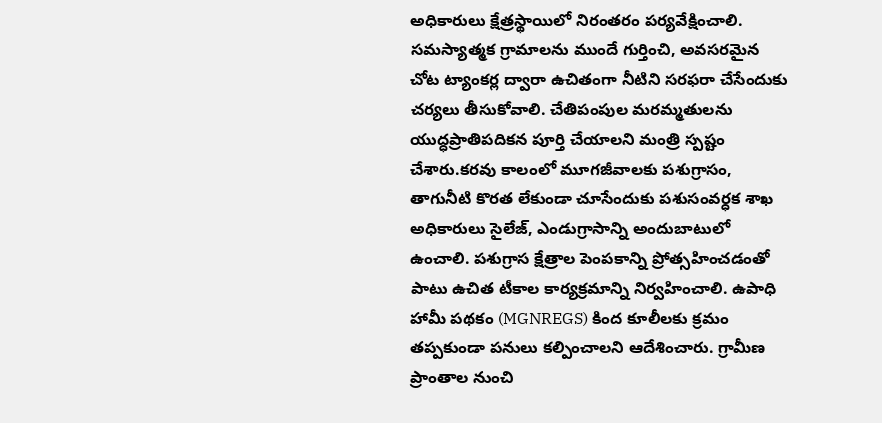అధికారులు క్షేత్రస్థాయిలో నిరంతరం పర్యవేక్షించాలి. సమస్యాత్మక గ్రామాలను ముందే గుర్తించి, అవసరమైన చోట ట్యాంకర్ల ద్వారా ఉచితంగా నీటిని సరఫరా చేసేందుకు చర్యలు తీసుకోవాలి. చేతిపంపుల మరమ్మతులను యుద్ధప్రాతిపదికన పూర్తి చేయాలని మంత్రి స్పష్టం చేశారు.కరవు కాలంలో మూగజీవాలకు పశుగ్రాసం, తాగునీటి కొరత లేకుండా చూసేందుకు పశుసంవర్ధక శాఖ అధికారులు సైలేజ్, ఎండుగ్రాసాన్ని అందుబాటులో ఉంచాలి. పశుగ్రాస క్షేత్రాల పెంపకాన్ని ప్రోత్సహించడంతో పాటు ఉచిత టీకాల కార్యక్రమాన్ని నిర్వహించాలి. ఉపాధి హామీ పథకం (MGNREGS) కింద కూలీలకు క్రమం తప్పకుండా పనులు కల్పించాలని ఆదేశించారు. గ్రామీణ ప్రాంతాల నుంచి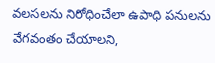వలసలను నిరోధించేలా ఉపాధి పనులను వేగవంతం చేయాలని,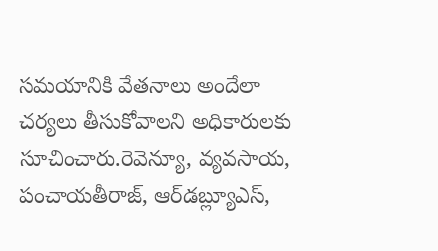సమయానికి వేతనాలు అందేలా చర్యలు తీసుకోవాలని అధికారులకు సూచించారు.రెవెన్యూ, వ్యవసాయ, పంచాయతీరాజ్, ఆర్‌డబ్ల్యూఎస్,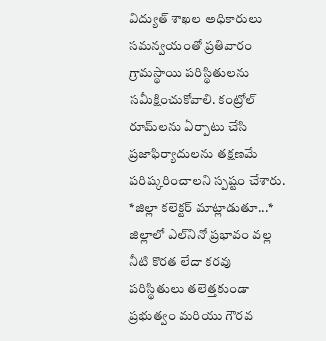విద్యుత్ శాఖల అధికారులు సమన్వయంతో ప్రతివారం గ్రామస్థాయి పరిస్థితులను సమీక్షించుకోవాలి. కంట్రోల్ రూమ్‌లను ఏర్పాటు చేసి ప్రజాఫిర్యాదులను తక్షణమే పరిష్కరించాలని స్పష్టం చేశారు. *జిల్లా కలెక్టర్ మాట్లాడుతూ...* జిల్లాలో ఎల్‌నినో ప్రభావం వల్ల నీటి కొరత లేదా కరవు పరిస్థితులు తలెత్తకుండా ప్రభుత్వం మరియు గౌరవ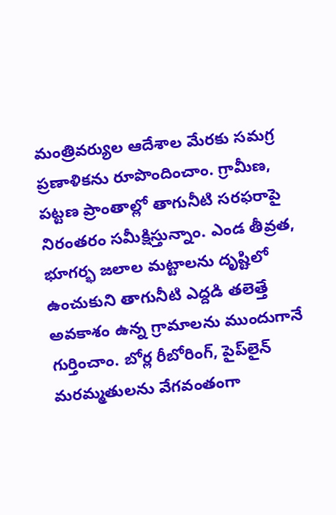మంత్రివర్యుల ఆదేశాల మేరకు సమగ్ర ప్రణాళికను రూపొందించాం. గ్రామీణ, పట్టణ ప్రాంతాల్లో తాగునీటి సరఫరాపై నిరంతరం సమీక్షిస్తున్నాం. ఎండ తీవ్రత, భూగర్భ జలాల మట్టాలను దృష్టిలో ఉంచుకుని తాగునీటి ఎద్దడి తలెత్తే అవకాశం ఉన్న గ్రామాలను ముందుగానే గుర్తించాం. బోర్ల రీబోరింగ్, పైప్‌లైన్ మరమ్మతులను వేగవంతంగా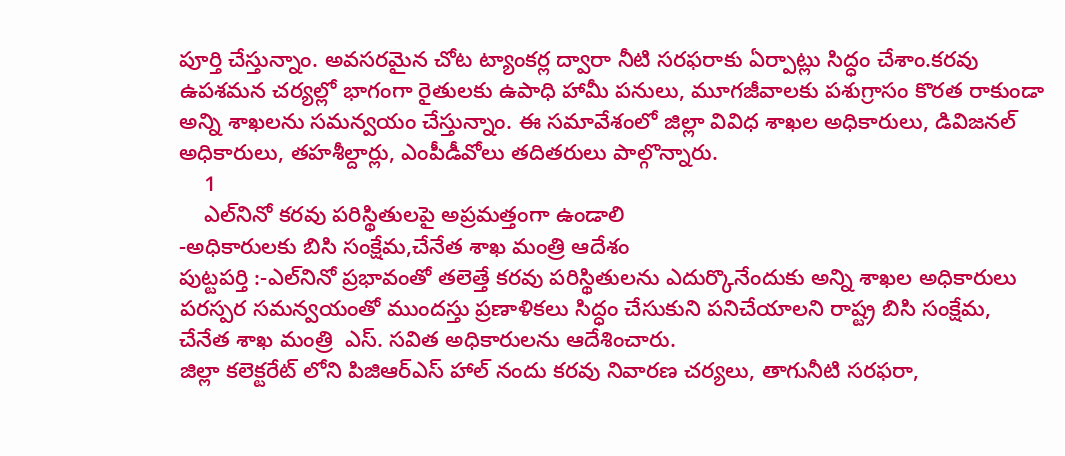పూర్తి చేస్తున్నాం. అవసరమైన చోట ట్యాంకర్ల ద్వారా నీటి సరఫరాకు ఏర్పాట్లు సిద్ధం చేశాం.కరవు ఉపశమన చర్యల్లో భాగంగా రైతులకు ఉపాధి హామీ పనులు, మూగజీవాలకు పశుగ్రాసం కొరత రాకుండా అన్ని శాఖలను సమన్వయం చేస్తున్నాం. ఈ సమావేశంలో జిల్లా వివిధ శాఖల అధికారులు, డివిజనల్ అధికారులు, తహశీల్దార్లు, ఎంపీడీవోలు తదితరులు పాల్గొన్నారు.
    1
    ఎల్‌నినో కరవు పరిస్థితులపై అప్రమత్తంగా ఉండాలి
-అధికారులకు బిసి సంక్షేమ,చేనేత శాఖ మంత్రి ఆదేశం
పుట్టపర్తి :-ఎల్‌నినో ప్రభావంతో తలెత్తే కరవు పరిస్థితులను ఎదుర్కొనేందుకు అన్ని శాఖల అధికారులు పరస్పర సమన్వయంతో ముందస్తు ప్రణాళికలు సిద్ధం చేసుకుని పనిచేయాలని రాష్ట్ర బిసి సంక్షేమ, చేనేత శాఖ మంత్రి  ఎస్. సవిత అధికారులను ఆదేశించారు.
జిల్లా కలెక్టరేట్ లోని పిజిఆర్ఎస్ హాల్ నందు కరవు నివారణ చర్యలు, తాగునీటి సరఫరా,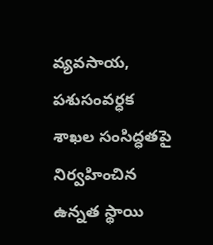వ్యవసాయ, పశుసంవర్ధక శాఖల సంసిద్ధతపై నిర్వహించిన ఉన్నత స్థాయి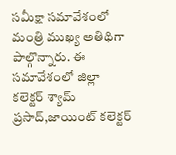సమీక్షా సమావేశంలో మంత్రి ముఖ్య అతిథిగా పాల్గొన్నారు. ఈ సమావేశంలో జిల్లా కలెక్టర్ శ్యామ్ ప్రసాద్,జాయింట్ కలెక్టర్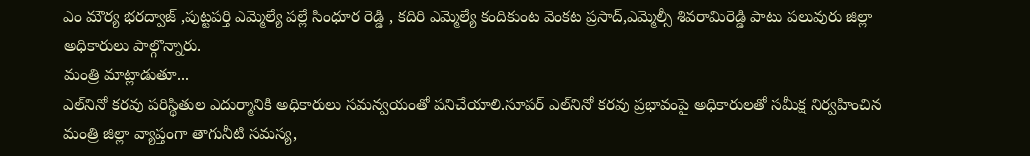ఎం మౌర్య భరద్వాజ్ ,పుట్టపర్తి ఎమ్మెల్యే పల్లే సింధూర రెడ్డి , కదిరి ఎమ్మెల్యే కందికుంట వెంకట ప్రసాద్,ఎమ్మెల్సీ శివరామిరెడ్డి పాటు పలువురు జిల్లా అధికారులు పాల్గొన్నారు.
మంత్రి మాట్లాడుతూ...
ఎల్‌నినో కరవు పరిస్థితుల ఎదుర్మానికి అధికారులు సమన్వయంతో పనిచేయాలి.సూపర్ ఎల్‌నినో కరవు ప్రభావంపై అధికారులతో సమీక్ష నిర్వహించిన మంత్రి జిల్లా వ్యాప్తంగా తాగునీటి సమస్య,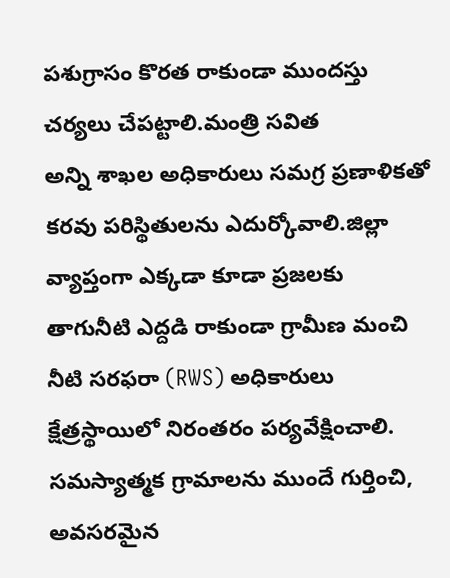పశుగ్రాసం కొరత రాకుండా ముందస్తు చర్యలు చేపట్టాలి.మంత్రి సవిత
అన్ని శాఖల అధికారులు సమగ్ర ప్రణాళికతో కరవు పరిస్థితులను ఎదుర్కోవాలి.జిల్లా వ్యాప్తంగా ఎక్కడా కూడా ప్రజలకు తాగునీటి ఎద్దడి రాకుండా గ్రామీణ మంచి నీటి సరఫరా (RWS) అధికారులు క్షేత్రస్థాయిలో నిరంతరం పర్యవేక్షించాలి. సమస్యాత్మక గ్రామాలను ముందే గుర్తించి, అవసరమైన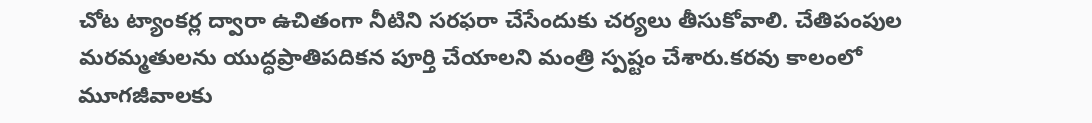చోట ట్యాంకర్ల ద్వారా ఉచితంగా నీటిని సరఫరా చేసేందుకు చర్యలు తీసుకోవాలి. చేతిపంపుల మరమ్మతులను యుద్ధప్రాతిపదికన పూర్తి చేయాలని మంత్రి స్పష్టం చేశారు.కరవు కాలంలో మూగజీవాలకు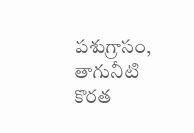పశుగ్రాసం, తాగునీటి కొరత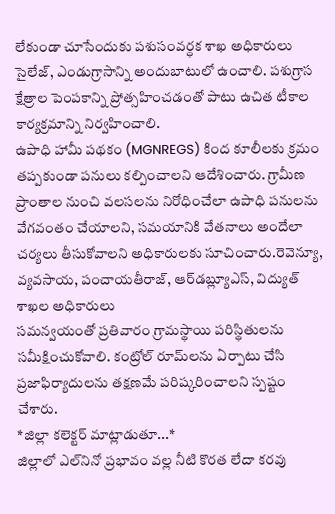లేకుండా చూసేందుకు పశుసంవర్ధక శాఖ అధికారులు సైలేజ్, ఎండుగ్రాసాన్ని అందుబాటులో ఉంచాలి. పశుగ్రాస క్షేత్రాల పెంపకాన్ని ప్రోత్సహించడంతో పాటు ఉచిత టీకాల కార్యక్రమాన్ని నిర్వహించాలి.
ఉపాధి హామీ పథకం (MGNREGS) కింద కూలీలకు క్రమం తప్పకుండా పనులు కల్పించాలని ఆదేశించారు. గ్రామీణ ప్రాంతాల నుంచి వలసలను నిరోధించేలా ఉపాధి పనులను వేగవంతం చేయాలని, సమయానికి వేతనాలు అందేలా చర్యలు తీసుకోవాలని అధికారులకు సూచించారు.రెవెన్యూ, వ్యవసాయ, పంచాయతీరాజ్, ఆర్‌డబ్ల్యూఎస్, విద్యుత్ శాఖల అధికారులు
సమన్వయంతో ప్రతివారం గ్రామస్థాయి పరిస్థితులను సమీక్షించుకోవాలి. కంట్రోల్ రూమ్‌లను ఏర్పాటు చేసి ప్రజాఫిర్యాదులను తక్షణమే పరిష్కరించాలని స్పష్టం చేశారు.
*జిల్లా కలెక్టర్ మాట్లాడుతూ...*
జిల్లాలో ఎల్‌నినో ప్రభావం వల్ల నీటి కొరత లేదా కరవు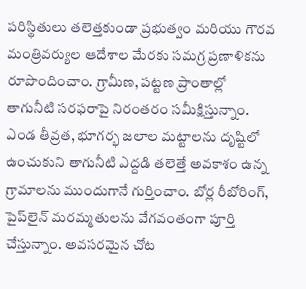పరిస్థితులు తలెత్తకుండా ప్రభుత్వం మరియు గౌరవ మంత్రివర్యుల ఆదేశాల మేరకు సమగ్ర ప్రణాళికను రూపొందించాం. గ్రామీణ, పట్టణ ప్రాంతాల్లో తాగునీటి సరఫరాపై నిరంతరం సమీక్షిస్తున్నాం. ఎండ తీవ్రత, భూగర్భ జలాల మట్టాలను దృష్టిలో ఉంచుకుని తాగునీటి ఎద్దడి తలెత్తే అవకాశం ఉన్న గ్రామాలను ముందుగానే గుర్తించాం. బోర్ల రీబోరింగ్, పైప్‌లైన్ మరమ్మతులను వేగవంతంగా పూర్తి చేస్తున్నాం. అవసరమైన చోట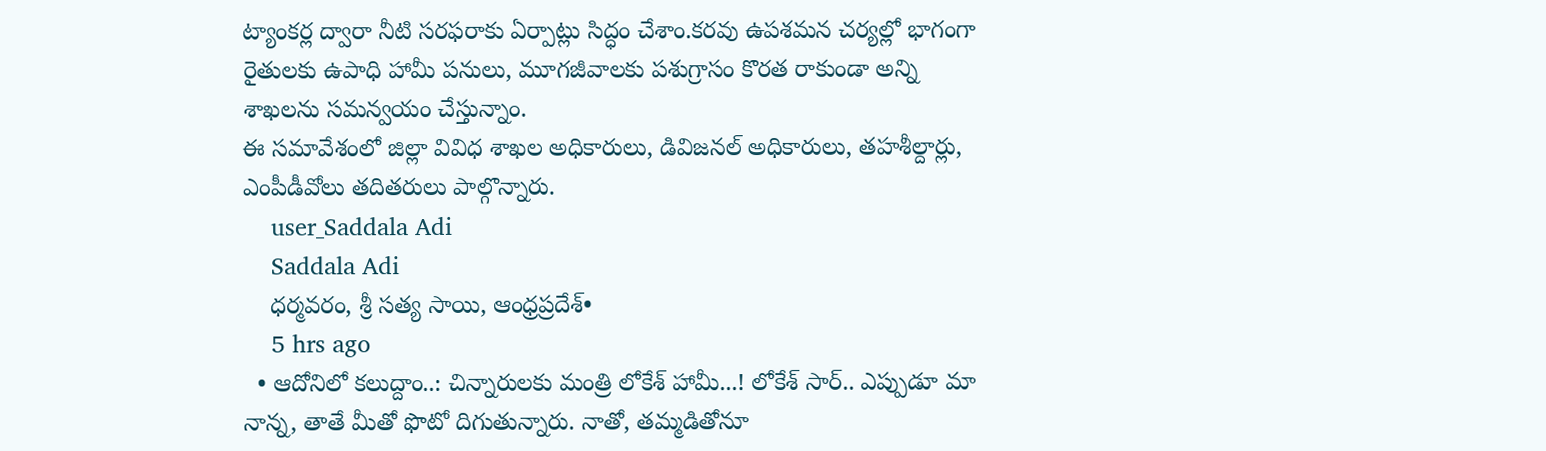ట్యాంకర్ల ద్వారా నీటి సరఫరాకు ఏర్పాట్లు సిద్ధం చేశాం.కరవు ఉపశమన చర్యల్లో భాగంగా రైతులకు ఉపాధి హామీ పనులు, మూగజీవాలకు పశుగ్రాసం కొరత రాకుండా అన్ని శాఖలను సమన్వయం చేస్తున్నాం.
ఈ సమావేశంలో జిల్లా వివిధ శాఖల అధికారులు, డివిజనల్ అధికారులు, తహశీల్దార్లు, ఎంపీడీవోలు తదితరులు పాల్గొన్నారు.
    user_Saddala Adi
    Saddala Adi
    ధర్మవరం, శ్రీ సత్య సాయి, ఆంధ్రప్రదేశ్•
    5 hrs ago
  • ఆదోనిలో కలుద్దాం..: చిన్నారులకు మంత్రి లోకేశ్ హామీ...! లోకేశ్ సార్.. ఎప్పుడూ మా నాన్న, తాతే మీతో ఫొటో దిగుతున్నారు. నాతో, తమ్మడితోనూ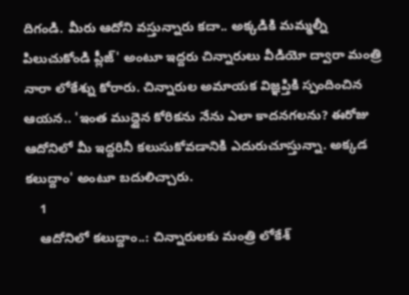దిగండి. మీరు ఆదోని వస్తున్నారు కదా.. అక్కడికి మమ్మల్నీ పిలుచుకోండి ప్లీజ్' అంటూ ఇద్దరు చిన్నారులు వీడియో ద్వారా మంత్రి నారా లోకేశ్ను కోరారు. చిన్నారుల అమాయక విజ్ఞప్తికి స్పందించిన ఆయన.. 'ఇంత ముద్దైన కోరికను నేను ఎలా కాదనగలను? ఈరోజు ఆదోనిలో మీ ఇద్దరినీ కలుసుకోవడానికి ఎదురుచూస్తున్నా. అక్కడ కలుద్దాం' అంటూ బదులిచ్చారు.
    1
    ఆదోనిలో కలుద్దాం..: చిన్నారులకు మంత్రి లోకేశ్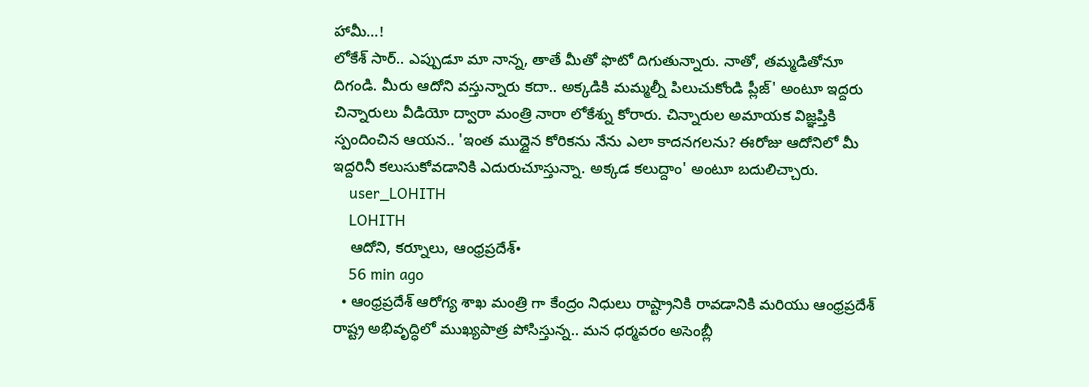హామీ...!
లోకేశ్ సార్.. ఎప్పుడూ మా నాన్న, తాతే మీతో ఫొటో దిగుతున్నారు. నాతో, తమ్మడితోనూ దిగండి. మీరు ఆదోని వస్తున్నారు కదా.. అక్కడికి మమ్మల్నీ పిలుచుకోండి ప్లీజ్' అంటూ ఇద్దరు చిన్నారులు వీడియో ద్వారా మంత్రి నారా లోకేశ్ను కోరారు. చిన్నారుల అమాయక విజ్ఞప్తికి స్పందించిన ఆయన.. 'ఇంత ముద్దైన కోరికను నేను ఎలా కాదనగలను? ఈరోజు ఆదోనిలో మీ ఇద్దరినీ కలుసుకోవడానికి ఎదురుచూస్తున్నా. అక్కడ కలుద్దాం' అంటూ బదులిచ్చారు.
    user_LOHITH
    LOHITH
    ఆదోని, కర్నూలు, ఆంధ్రప్రదేశ్•
    56 min ago
  • ఆంధ్రప్రదేశ్ ఆరోగ్య శాఖ మంత్రి గా కేంద్రం నిధులు రాష్ట్రానికి రావడానికి మరియు ఆంధ్రప్రదేశ్ రాష్ట్ర అభివృద్ధిలో ముఖ్యపాత్ర పోసిస్తున్న.. మన ధర్మవరం అసెంబ్లీ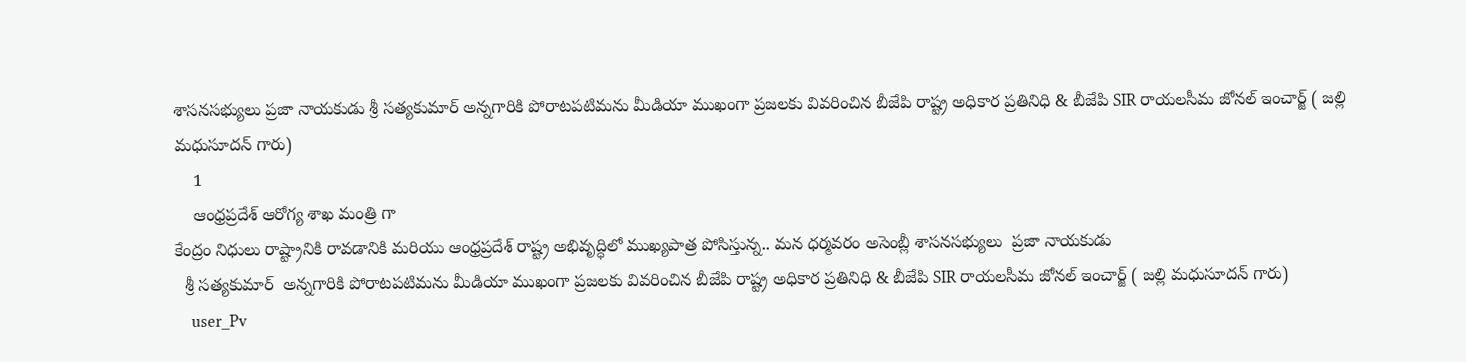శాసనసభ్యులు ప్రజా నాయకుడు శ్రీ సత్యకుమార్ అన్నగారికి పోరాటపటిమను మీడియా ముఖంగా ప్రజలకు వివరించిన బీజేపి రాష్ట్ర అధికార ప్రతినిధి & బీజేపి SIR రాయలసీమ జోనల్ ఇంచార్జ్ ( జల్లి మధుసూదన్ గారు)
    1
    ఆంధ్రప్రదేశ్ ఆరోగ్య శాఖ మంత్రి గా
కేంద్రం నిధులు రాష్ట్రానికి రావడానికి మరియు ఆంధ్రప్రదేశ్ రాష్ట్ర అభివృద్ధిలో ముఖ్యపాత్ర పోసిస్తున్న.. మన ధర్మవరం అసెంబ్లీ శాసనసభ్యులు  ప్రజా నాయకుడు
  శ్రీ సత్యకుమార్  అన్నగారికి పోరాటపటిమను మీడియా ముఖంగా ప్రజలకు వివరించిన బీజేపి రాష్ట్ర అధికార ప్రతినిధి & బీజేపి SIR రాయలసీమ జోనల్ ఇంచార్జ్ ( జల్లి మధుసూదన్ గారు)
    user_Pv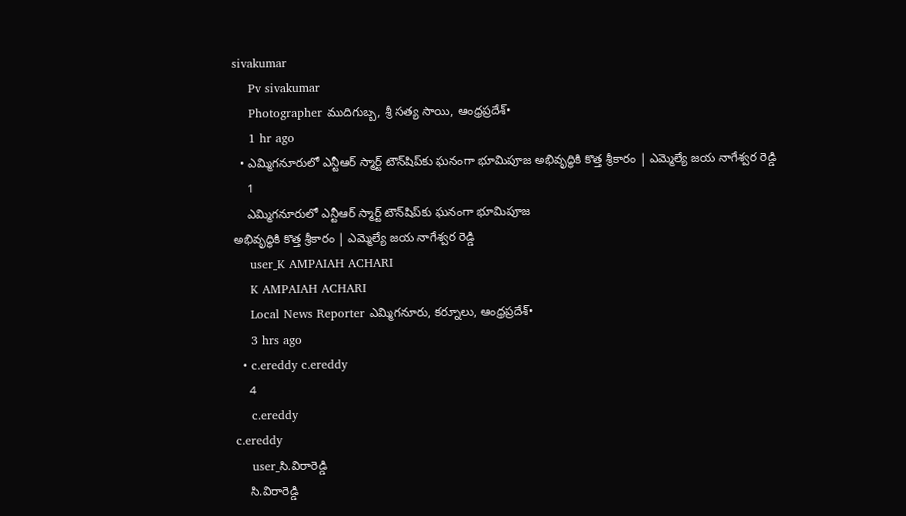sivakumar
    Pv sivakumar
    Photographer ముదిగుబ్బ, శ్రీ సత్య సాయి, ఆంధ్రప్రదేశ్•
    1 hr ago
  • ఎమ్మిగనూరులో ఎన్టీఆర్ స్మార్ట్ టౌన్‌షిప్‌కు ఘనంగా భూమిపూజ అభివృద్ధికి కొత్త శ్రీకారం | ఎమ్మెల్యే జయ నాగేశ్వర రెడ్డి
    1
    ఎమ్మిగనూరులో ఎన్టీఆర్ స్మార్ట్ టౌన్‌షిప్‌కు ఘనంగా భూమిపూజ
అభివృద్ధికి కొత్త శ్రీకారం | ఎమ్మెల్యే జయ నాగేశ్వర రెడ్డి
    user_K AMPAIAH ACHARI
    K AMPAIAH ACHARI
    Local News Reporter ఎమ్మిగనూరు, కర్నూలు, ఆంధ్రప్రదేశ్•
    3 hrs ago
  • c.ereddy c.ereddy
    4
    c.ereddy
c.ereddy
    user_సి.విరారెడ్డి
    సి.విరారెడ్డి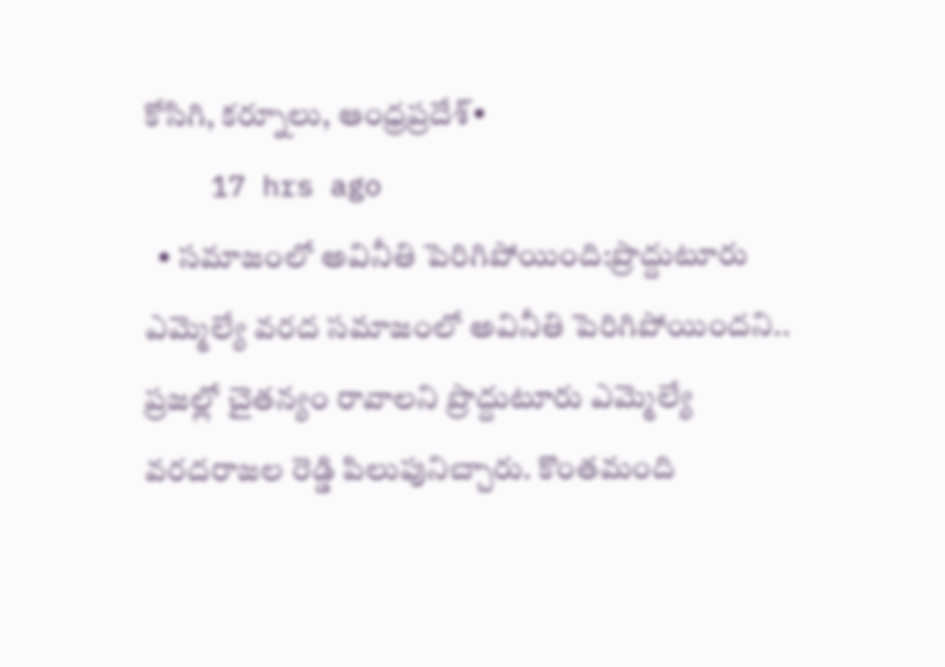కోసిగి, కర్నూలు, ఆంధ్రప్రదేశ్•
    17 hrs ago
  • సమాజంలో అవినీతి పెరిగిపోయింది:ప్రొద్దుటూరు ఎమ్మెల్యే వరద సమాజంలో అవినీతి పెరిగిపోయిందని.. ప్రజల్లో చైతన్యం రావాలని ప్రొద్దుటూరు ఎమ్మెల్యే వరదరాజల రెడ్డి పిలుపునిచ్చారు. కొంతమంది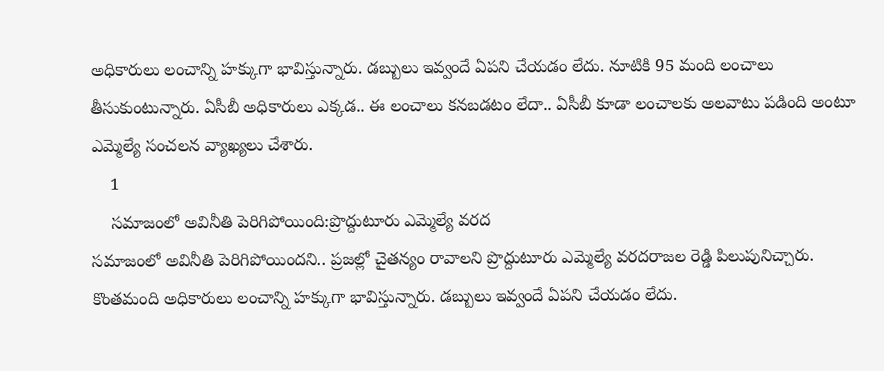అధికారులు లంచాన్ని హక్కుగా భావిస్తున్నారు. డబ్బులు ఇవ్వందే ఏపని చేయడం లేదు. నూటికి 95 మంది లంచాలు తీసుకుంటున్నారు. ఏసీబీ అధికారులు ఎక్కడ.. ఈ లంచాలు కనబడటం లేదా.. ఏసీబీ కూడా లంచాలకు అలవాటు పడింది అంటూ ఎమ్మెల్యే సంచలన వ్యాఖ్యలు చేశారు.
    1
    సమాజంలో అవినీతి పెరిగిపోయింది:ప్రొద్దుటూరు ఎమ్మెల్యే వరద
సమాజంలో అవినీతి పెరిగిపోయిందని.. ప్రజల్లో చైతన్యం రావాలని ప్రొద్దుటూరు ఎమ్మెల్యే వరదరాజల రెడ్డి పిలుపునిచ్చారు. కొంతమంది అధికారులు లంచాన్ని హక్కుగా భావిస్తున్నారు. డబ్బులు ఇవ్వందే ఏపని చేయడం లేదు.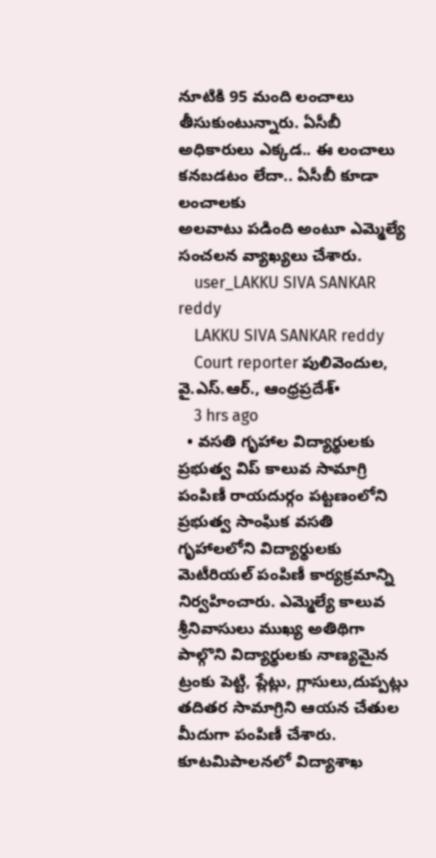నూటికి 95 మంది లంచాలు తీసుకుంటున్నారు. ఏసీబీ అధికారులు ఎక్కడ.. ఈ లంచాలు కనబడటం లేదా.. ఏసీబీ కూడా లంచాలకు
అలవాటు పడింది అంటూ ఎమ్మెల్యే సంచలన వ్యాఖ్యలు చేశారు.
    user_LAKKU SIVA SANKAR reddy
    LAKKU SIVA SANKAR reddy
    Court reporter పులివెందుల, వై.ఎస్.ఆర్., ఆంధ్రప్రదేశ్•
    3 hrs ago
  • వసతి గృహాల విద్యార్థులకు ప్రభుత్వ విప్ కాలువ సామాగ్రి పంపిణీ రాయదుర్గం పట్టణంలోని ప్రభుత్వ సాంఘిక వసతి గృహాలలోని విద్యార్థులకు మెటీరియల్ పంపిణీ కార్యక్రమాన్ని నిర్వహించారు. ఎమ్మెల్యే కాలువ శ్రీనివాసులు ముఖ్య అతిథిగా పాల్గొని విద్యార్థులకు నాణ్యమైన ట్రంకు పెట్టి, ప్లేట్లు, గ్లాసులు,దుప్పట్లు తదితర సామాగ్రిని ఆయన చేతుల మీదుగా పంపిణీ చేశారు. కూటమిపాలనలో విద్యాశాఖ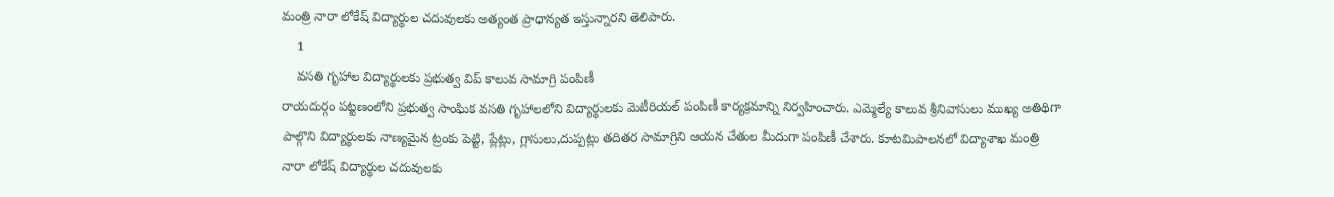మంత్రి నారా లోకేష్ విద్యార్థుల చదువులకు అత్యంత ప్రాధాన్యత ఇస్తున్నారని తెలిపారు.
    1
    వసతి గృహాల విద్యార్థులకు ప్రభుత్వ విప్ కాలువ సామాగ్రి పంపిణీ
రాయదుర్గం పట్టణంలోని ప్రభుత్వ సాంఘిక వసతి గృహాలలోని విద్యార్థులకు మెటీరియల్ పంపిణీ కార్యక్రమాన్ని నిర్వహించారు. ఎమ్మెల్యే కాలువ శ్రీనివాసులు ముఖ్య అతిథిగా పాల్గొని విద్యార్థులకు నాణ్యమైన ట్రంకు పెట్టి, ప్లేట్లు, గ్లాసులు,దుప్పట్లు తదితర సామాగ్రిని ఆయన చేతుల మీదుగా పంపిణీ చేశారు. కూటమిపాలనలో విద్యాశాఖ మంత్రి నారా లోకేష్ విద్యార్థుల చదువులకు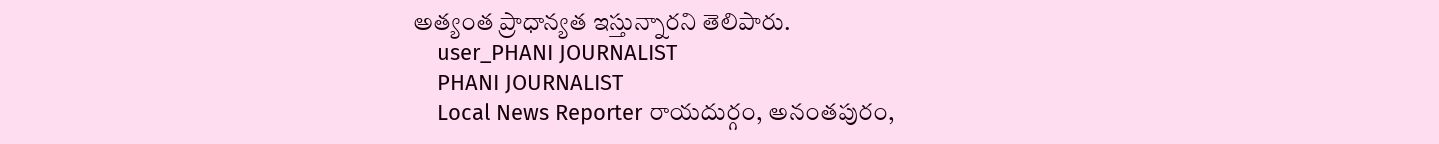అత్యంత ప్రాధాన్యత ఇస్తున్నారని తెలిపారు.
    user_PHANI JOURNALIST
    PHANI JOURNALIST
    Local News Reporter రాయదుర్గం, అనంతపురం,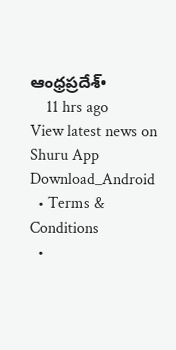ఆంధ్రప్రదేశ్•
    11 hrs ago
View latest news on Shuru App
Download_Android
  • Terms & Conditions
  •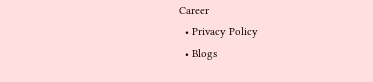Career
  • Privacy Policy
  • Blogs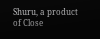Shuru, a product of Close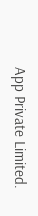App Private Limited.